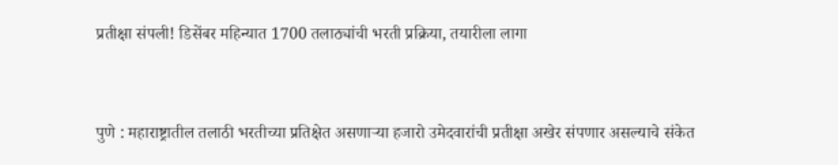प्रतीक्षा संपली! डिसेंबर महिन्यात 1700 तलाठ्यांची भरती प्रक्रिया, तयारीला लागा


पुणे : महाराष्ट्रातील तलाठी भरतीच्या प्रतिक्षेत असणाऱ्या हजारो उमेदवारांची प्रतीक्षा अखेर संपणार असल्याचे संकेत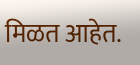मिळत आहेत.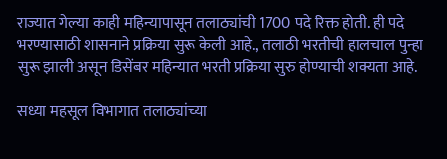राज्यात गेल्या काही महिन्यापासून तलाठ्यांची 1700 पदे रिक्त होती. ही पदे भरण्यासाठी शासनाने प्रक्रिया सुरू केली आहे., तलाठी भरतीची हालचाल पुन्हा सुरू झाली असून डिसेंबर महिन्यात भरती प्रक्रिया सुरु होण्याची शक्यता आहे.

सध्या महसूल विभागात तलाठ्यांच्या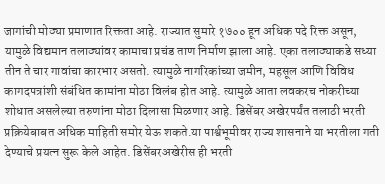जागांची मोठ्या प्रमाणात रिक्तता आहे. राज्यात सुमारे १७०० हून अधिक पदे रिक्त असून, यामुळे विद्यमान तलाठ्यांवर कामाचा प्रचंड ताण निर्माण झाला आहे. एका तलाठ्याकडे सध्या तीन ते चार गावांचा कारभार असतो. त्यामुळे नागरिकांच्या जमीन, महसूल आणि विविध कागदपत्रांशी संबंधित कामांना मोठा विलंब होत आहे. त्यामुळे आता लवकरच नोकरीच्या शोधात असलेल्या तरुणांना मोठा दिलासा मिळणार आहे. डिसेंबर अखेरपर्यंत तलाठी भरती प्रक्रियेबाबत अधिक माहिती समोर येऊ शकते.या पार्श्वभूमीवर राज्य शासनाने या भरतीला गती देण्याचे प्रयत्न सुरू केले आहेत. डिसेंबरअखेरीस ही भरती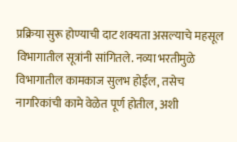प्रक्रिया सुरू होण्याची दाट शक्यता असल्याचे महसूल विभागातील सूत्रांनी सांगितले. नव्या भरतीमुळे विभागातील कामकाज सुलभ होईल, तसेच नागरिकांची कामे वेळेत पूर्ण होतील, अशी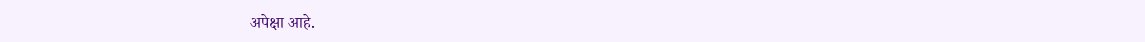अपेक्षा आहे.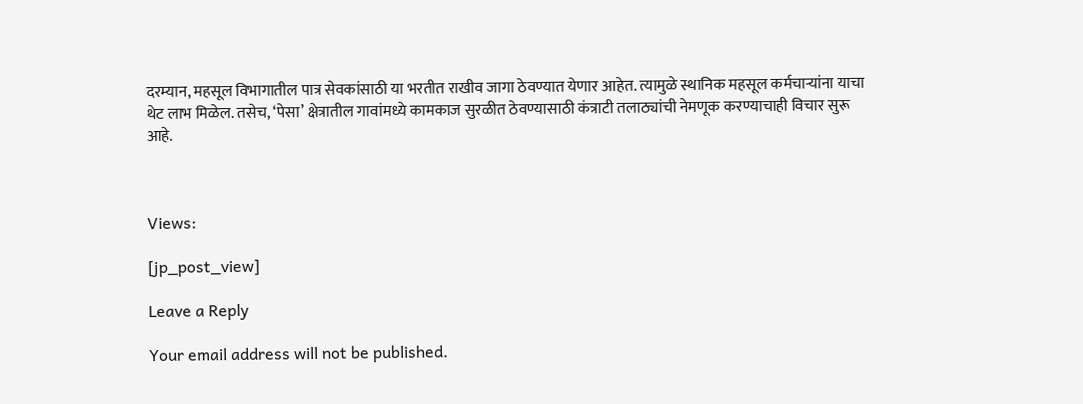दरम्यान, महसूल विभागातील पात्र सेवकांसाठी या भरतीत राखीव जागा ठेवण्यात येणार आहेत. त्यामुळे स्थानिक महसूल कर्मचाऱ्यांना याचा थेट लाभ मिळेल. तसेच, ‘पेसा’ क्षेत्रातील गावांमध्ये कामकाज सुरळीत ठेवण्यासाठी कंत्राटी तलाठ्यांची नेमणूक करण्याचाही विचार सुरू आहे.



Views:

[jp_post_view]

Leave a Reply

Your email address will not be published.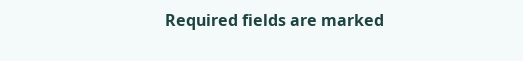Required fields are marked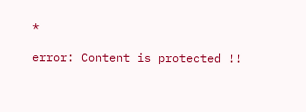*

error: Content is protected !!